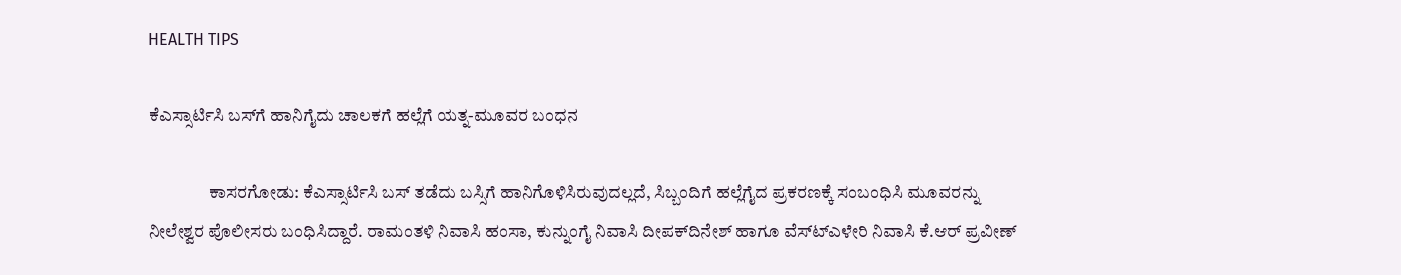HEALTH TIPS

ಕೆಎಸ್ಸಾರ್ಟಿಸಿ ಬಸ್‍ಗೆ ಹಾನಿಗೈದು ಚಾಲಕಗೆ ಹಲ್ಲೆಗೆ ಯತ್ನ-ಮೂವರ ಬಂಧನ

                 ಕಾಸರಗೋಡು: ಕೆಎಸ್ಸಾರ್ಟಿಸಿ ಬಸ್ ತಡೆದು ಬಸ್ಸಿಗೆ ಹಾನಿಗೊಳಿಸಿರುವುದಲ್ಲದೆ, ಸಿಬ್ಬಂದಿಗೆ ಹಲ್ಲೆಗೈದ ಪ್ರಕರಣಕ್ಕೆ ಸಂಬಂಧಿಸಿ ಮೂವರನ್ನು ನೀಲೇಶ್ವರ ಪೊಲೀಸರು ಬಂಧಿಸಿದ್ದಾರೆ. ರಾಮಂತಳಿ ನಿವಾಸಿ ಹಂಸಾ, ಕುನ್ನುಂಗೈ ನಿವಾಸಿ ದೀಪಕ್‍ದಿನೇಶ್ ಹಾಗೂ ವೆಸ್ಟ್‍ಎಳೇರಿ ನಿವಾಸಿ ಕೆ.ಆರ್ ಪ್ರವೀಣ್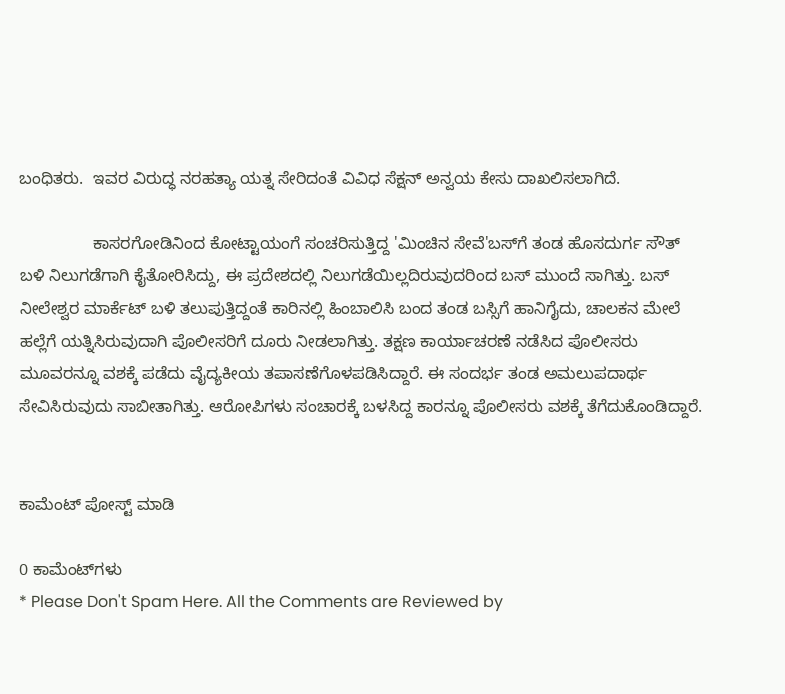ಬಂಧಿತರು.  ಇವರ ವಿರುದ್ಧ ನರಹತ್ಯಾ ಯತ್ನ ಸೇರಿದಂತೆ ವಿವಿಧ ಸೆಕ್ಷನ್ ಅನ್ವಯ ಕೇಸು ದಾಖಲಿಸಲಾಗಿದೆ.

                ಕಾಸರಗೋಡಿನಿಂದ ಕೋಟ್ಟಾಯಂಗೆ ಸಂಚರಿಸುತ್ತಿದ್ದ 'ಮಿಂಚಿನ ಸೇವೆ'ಬಸ್‍ಗೆ ತಂಡ ಹೊಸದುರ್ಗ ಸೌತ್ ಬಳಿ ನಿಲುಗಡೆಗಾಗಿ ಕೈತೋರಿಸಿದ್ದು, ಈ ಪ್ರದೇಶದಲ್ಲಿ ನಿಲುಗಡೆಯಿಲ್ಲದಿರುವುದರಿಂದ ಬಸ್ ಮುಂದೆ ಸಾಗಿತ್ತು. ಬಸ್ ನೀಲೇಶ್ವರ ಮಾರ್ಕೆಟ್ ಬಳಿ ತಲುಪುತ್ತಿದ್ದಂತೆ ಕಾರಿನಲ್ಲಿ ಹಿಂಬಾಲಿಸಿ ಬಂದ ತಂಡ ಬಸ್ಸಿಗೆ ಹಾನಿಗೈದು, ಚಾಲಕನ ಮೇಲೆ ಹಲ್ಲೆಗೆ ಯತ್ನಿಸಿರುವುದಾಗಿ ಪೊಲೀಸರಿಗೆ ದೂರು ನೀಡಲಾಗಿತ್ತು. ತಕ್ಷಣ ಕಾರ್ಯಾಚರಣೆ ನಡೆಸಿದ ಪೊಲೀಸರು ಮೂವರನ್ನೂ ವಶಕ್ಕೆ ಪಡೆದು ವೈದ್ಯಕೀಯ ತಪಾಸಣೆಗೊಳಪಡಿಸಿದ್ದಾರೆ. ಈ ಸಂದರ್ಭ ತಂಡ ಅಮಲುಪದಾರ್ಥ ಸೇವಿಸಿರುವುದು ಸಾಬೀತಾಗಿತ್ತು. ಆರೋಪಿಗಳು ಸಂಚಾರಕ್ಕೆ ಬಳಸಿದ್ದ ಕಾರನ್ನೂ ಪೊಲೀಸರು ವಶಕ್ಕೆ ತೆಗೆದುಕೊಂಡಿದ್ದಾರೆ.


ಕಾಮೆಂಟ್‌‌ ಪೋಸ್ಟ್‌ ಮಾಡಿ

0 ಕಾಮೆಂಟ್‌ಗಳು
* Please Don't Spam Here. All the Comments are Reviewed by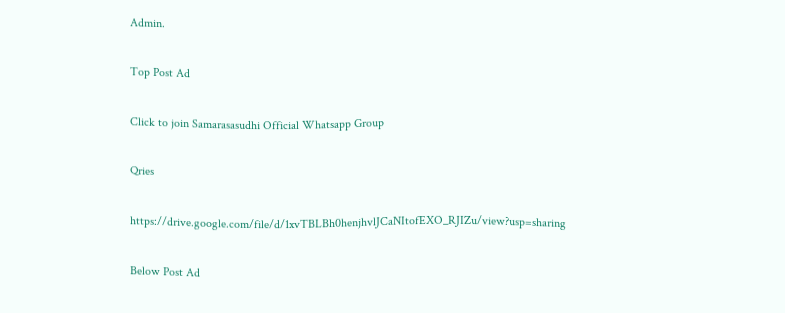Admin.

Top Post Ad

Click to join Samarasasudhi Official Whatsapp Group

Qries

https://drive.google.com/file/d/1xvTBLBh0henjhvlJCaNItofEXO_RJIZu/view?usp=sharing

Below Post Ad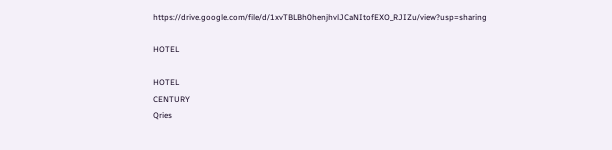https://drive.google.com/file/d/1xvTBLBh0henjhvlJCaNItofEXO_RJIZu/view?usp=sharing

HOTEL

HOTEL
CENTURY
Qries